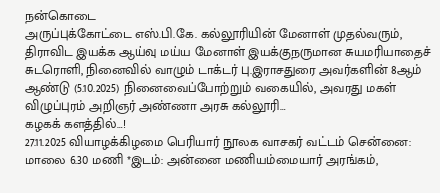நன்கொடை
அருப்புக்கோட்டை எஸ்.பி.கே. கல்லூரியின் மேனாள் முதல்வரும், திராவிட இயக்க ஆய்வு மய்ய மேனாள் இயக்குநருமான சுயமரியாதைச் சுடரொளி, நினைவில் வாழும் டாக்டர் பு.இராசதுரை அவர்களின் 8ஆம் ஆண்டு (5.10.2025) நினைவைப்போற்றும் வகையில், அவரது மகள் விழுப்புரம் அறிஞர் அண்ணா அரசு கல்லூரி…
கழகக் களத்தில்…!
27.11.2025 வியாழக்கிழமை பெரியார் நூலக வாசகர் வட்டம் சென்னை: மாலை 6.30 மணி *இடம்: அன்னை மணியம்மையார் அரங்கம்,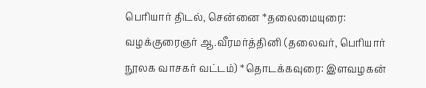பெரியார் திடல், சென்னை *தலைமையுரை: வழக்குரைஞர் ஆ.வீரமர்த்தினி (தலைவர், பெரியார் நூலக வாசகர் வட்டம்) *தொடக்கவுரை: இளவழகன்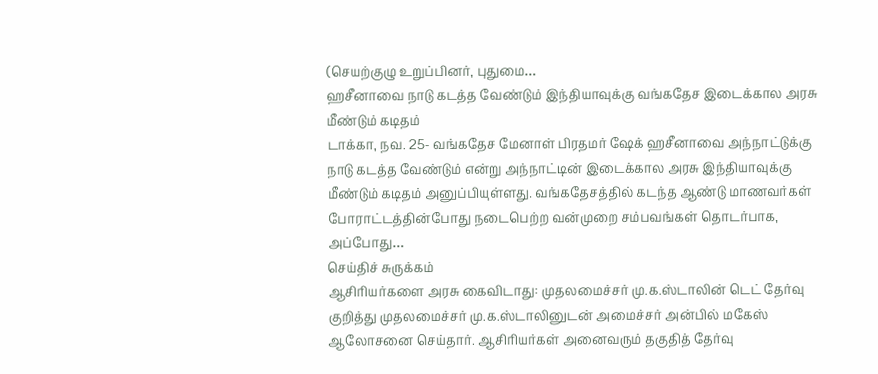(செயற்குழு உறுப்பினர், புதுமை…
ஹசீனாவை நாடு கடத்த வேண்டும் இந்தியாவுக்கு வங்கதேச இடைக்கால அரசு மீண்டும் கடிதம்
டாக்கா, நவ. 25- வங்கதேச மேனாள் பிரதமர் ஷேக் ஹசீனாவை அந்நாட்டுக்கு நாடு கடத்த வேண்டும் என்று அந்நாட்டின் இடைக்கால அரசு இந்தியாவுக்கு மீண்டும் கடிதம் அனுப்பியுள்ளது. வங்கதேசத்தில் கடந்த ஆண்டு மாணவர்கள் போராட்டத்தின்போது நடைபெற்ற வன்முறை சம்பவங்கள் தொடர்பாக, அப்போது…
செய்திச் சுருக்கம்
ஆசிரியர்களை அரசு கைவிடாது: முதலமைச்சர் மு.க.ஸ்டாலின் டெட் தேர்வு குறித்து முதலமைச்சர் மு.க.ஸ்டாலினுடன் அமைச்சர் அன்பில் மகேஸ் ஆலோசனை செய்தார். ஆசிரியர்கள் அனைவரும் தகுதித் தேர்வு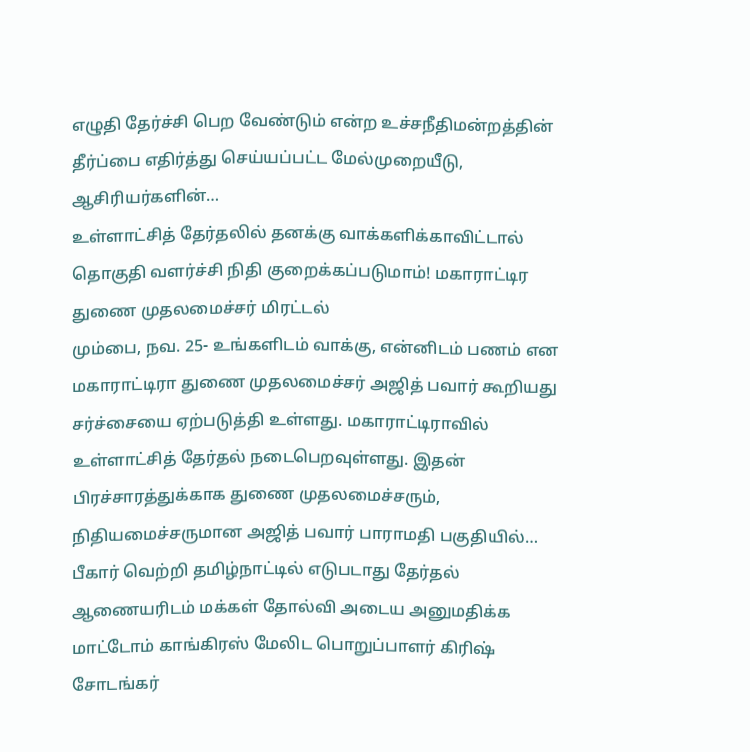எழுதி தேர்ச்சி பெற வேண்டும் என்ற உச்சநீதிமன்றத்தின் தீர்ப்பை எதிர்த்து செய்யப்பட்ட மேல்முறையீடு, ஆசிரியர்களின்…
உள்ளாட்சித் தேர்தலில் தனக்கு வாக்களிக்காவிட்டால் தொகுதி வளர்ச்சி நிதி குறைக்கப்படுமாம்! மகாராட்டிர துணை முதலமைச்சர் மிரட்டல்
மும்பை, நவ. 25- உங்களிடம் வாக்கு, என்னிடம் பணம் என மகாராட்டிரா துணை முதலமைச்சர் அஜித் பவார் கூறியது சர்ச்சையை ஏற்படுத்தி உள்ளது. மகாராட்டிராவில் உள்ளாட்சித் தேர்தல் நடைபெறவுள்ளது. இதன் பிரச்சாரத்துக்காக துணை முதலமைச்சரும், நிதியமைச்சருமான அஜித் பவார் பாராமதி பகுதியில்…
பீகார் வெற்றி தமிழ்நாட்டில் எடுபடாது தேர்தல் ஆணையரிடம் மக்கள் தோல்வி அடைய அனுமதிக்க மாட்டோம் காங்கிரஸ் மேலிட பொறுப்பாளர் கிரிஷ் சோடங்கர்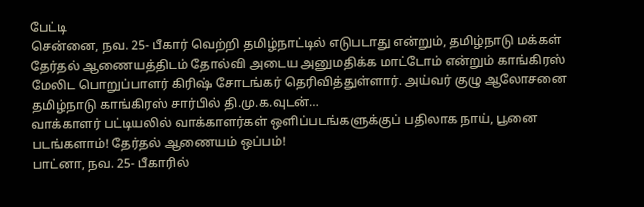பேட்டி
சென்னை, நவ. 25- பீகார் வெற்றி தமிழ்நாட்டில் எடுபடாது என்றும், தமிழ்நாடு மக்கள் தேர்தல் ஆணையத்திடம் தோல்வி அடைய அனுமதிக்க மாட்டோம் என்றும் காங்கிரஸ் மேலிட பொறுப்பாளர் கிரிஷ் சோடங்கர் தெரிவித்துள்ளார். அய்வர் குழு ஆலோசனை தமிழ்நாடு காங்கிரஸ் சார்பில் தி.மு.க.வுடன்…
வாக்காளர் பட்டியலில் வாக்காளர்கள் ஒளிப்படங்களுக்குப் பதிலாக நாய், பூனை படங்களாம்! தேர்தல் ஆணையம் ஒப்பம்!
பாட்னா, நவ. 25- பீகாரில்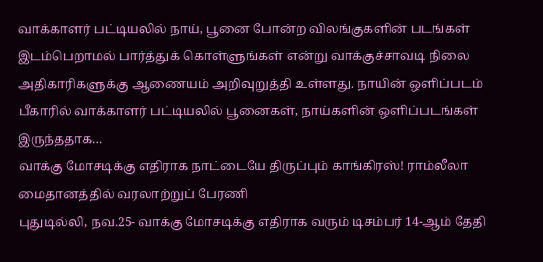வாக்காளர் பட்டியலில் நாய், பூனை போன்ற விலங்குகளின் படங்கள் இடம்பெறாமல் பார்த்துக் கொள்ளுங்கள் என்று வாக்குச்சாவடி நிலை அதிகாரிகளுக்கு ஆணையம் அறிவுறுத்தி உள்ளது. நாயின் ஒளிப்படம் பீகாரில் வாக்காளர் பட்டியலில் பூனைகள், நாய்களின் ஒளிப்படங்கள் இருந்ததாக…
வாக்கு மோசடிக்கு எதிராக நாட்டையே திருப்பும் காங்கிரஸ்! ராம்லீலா மைதானத்தில் வரலாற்றுப் பேரணி
புதுடில்லி, நவ.25- வாக்கு மோசடிக்கு எதிராக வரும் டிசம்பர் 14-ஆம் தேதி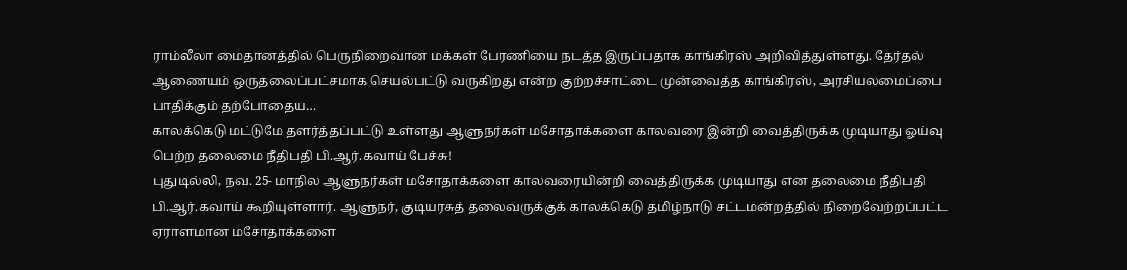ராம்லீலா மைதானத்தில் பெருநிறைவான மக்கள் பேரணியை நடத்த இருப்பதாக காங்கிரஸ் அறிவித்துள்ளது. தேர்தல் ஆணையம் ஒருதலைப்பட்சமாக செயல்பட்டு வருகிறது என்ற குற்றச்சாட்டை முன்வைத்த காங்கிரஸ், அரசியலமைப்பை பாதிக்கும் தற்போதைய…
காலக்கெடு மட்டுமே தளர்த்தப்பட்டு உள்ளது ஆளுநர்கள் மசோதாக்களை காலவரை இன்றி வைத்திருக்க முடியாது ஓய்வு பெற்ற தலைமை நீதிபதி பி.ஆர்.கவாய் பேச்சு!
புதுடில்லி, நவ. 25- மாநில ஆளுநர்கள் மசோதாக்களை காலவரையின்றி வைத்திருக்க முடியாது என தலைமை நீதிபதி பி.ஆர்.கவாய் கூறியுள்ளார். ஆளுநர், குடியரசுத் தலைவருக்குக் காலக்கெடு தமிழ்நாடு சட்டமன்றத்தில் நிறைவேற்றப்பட்ட ஏராளமான மசோதாக்களை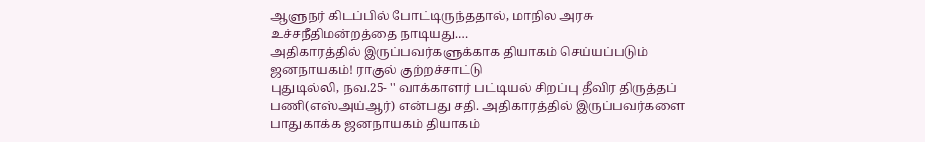ஆளுநர் கிடப்பில் போட்டிருந்ததால், மாநில அரசு உச்சநீதிமன்றத்தை நாடியது.…
அதிகாரத்தில் இருப்பவர்களுக்காக தியாகம் செய்யப்படும் ஜனநாயகம்! ராகுல் குற்றச்சாட்டு
புதுடில்லி, நவ.25- '' வாக்காளர் பட்டியல் சிறப்பு தீவிர திருத்தப் பணி(எஸ்அய்ஆர்) என்பது சதி. அதிகாரத்தில் இருப்பவர்களை பாதுகாக்க ஜனநாயகம் தியாகம்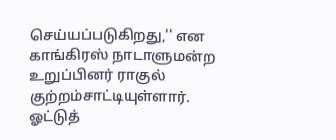செய்யப்படுகிறது,'' என காங்கிரஸ் நாடாளுமன்ற உறுப்பினர் ராகுல் குற்றம்சாட்டியுள்ளார். ஓட்டுத்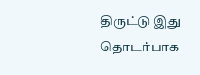திருட்டு இது தொடர்பாக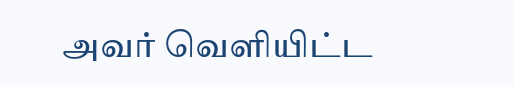அவர் வெளியிட்ட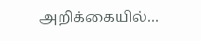அறிக்கையில்…